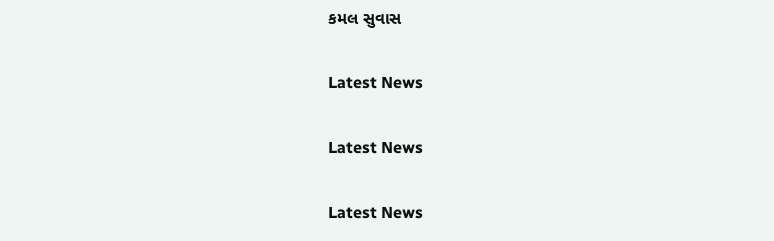કમલ સુવાસ

Latest News

Latest News

Latest News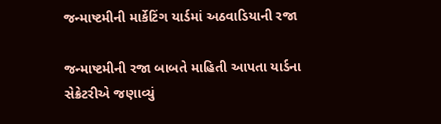જન્માષ્ટમીની માર્કેટિંગ યાર્ડમાં અઠવાડિયાની રજા

જન્માષ્ટમીની રજા બાબતે માહિતી આપતા યાર્ડના સેક્રેટરીએ જણાવ્યું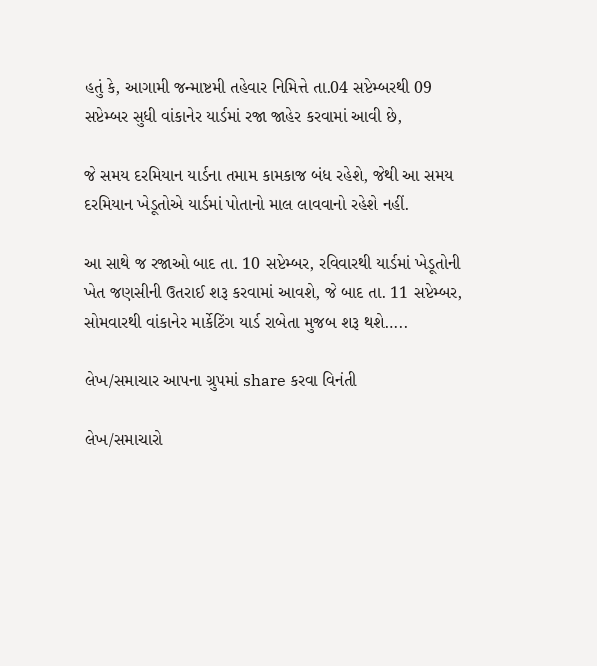હતું કે, આગામી જન્માષ્ટમી તહેવાર નિમિત્તે તા.04 સપ્ટેમ્બરથી 09 સપ્ટેમ્બર સુધી વાંકાનેર યાર્ડમાં રજા જાહેર કરવામાં આવી છે,

જે સમય દરમિયાન યાર્ડના તમામ કામકાજ બંધ રહેશે, જેથી આ સમય દરમિયાન ખેડૂતોએ યાર્ડમાં પોતાનો માલ લાવવાનો રહેશે નહીં.

આ સાથે જ રજાઓ બાદ તા. 10 સપ્ટેમ્બર, રવિવારથી યાર્ડમાં ખેડૂતોની ખેત જણસીની ઉતરાઈ શરૂ કરવામાં આવશે, જે બાદ તા. 11 સપ્ટેમ્બર, સોમવારથી વાંકાનેર માર્કેટિંગ યાર્ડ રાબેતા મુજબ શરૂ થશે…..

લેખ/સમાચાર આપના ગ્રુપમાં share કરવા વિનંતી

લેખ/સમાચારો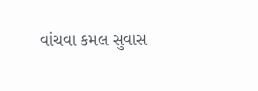વાંચવા કમલ સુવાસ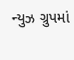ન્યુઝ ગ્રુપમાં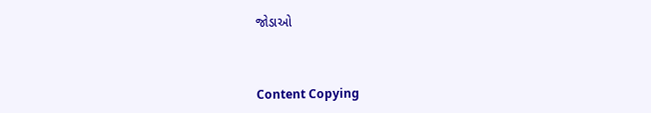જોડાઓ



Content Copying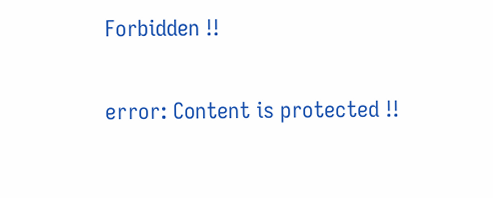Forbidden !!

error: Content is protected !!